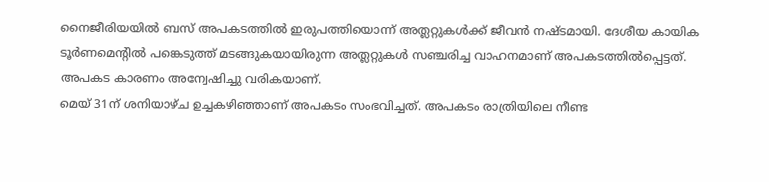നൈജീരിയയിൽ ബസ് അപകടത്തിൽ ഇരുപത്തിയൊന്ന് അത്ലറ്റുകൾക്ക് ജീവൻ നഷ്ടമായി. ദേശീയ കായിക ടൂർണമെന്റിൽ പങ്കെടുത്ത് മടങ്ങുകയായിരുന്ന അത്ലറ്റുകൾ സഞ്ചരിച്ച വാഹനമാണ് അപകടത്തിൽപ്പെട്ടത്. അപകട കാരണം അന്വേഷിച്ചു വരികയാണ്.
മെയ് 31ന് ശനിയാഴ്ച ഉച്ചകഴിഞ്ഞാണ് അപകടം സംഭവിച്ചത്. അപകടം രാത്രിയിലെ നീണ്ട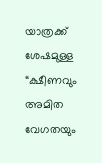യാത്രക്ക് ശേഷമുള്ള “ക്ഷീണവും അമിത വേഗതയും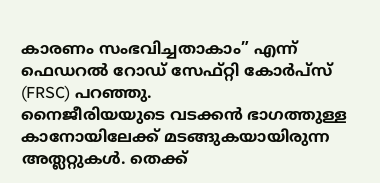കാരണം സംഭവിച്ചതാകാം” എന്ന് ഫെഡറൽ റോഡ് സേഫ്റ്റി കോർപ്സ് (FRSC) പറഞ്ഞു.
നൈജീരിയയുടെ വടക്കൻ ഭാഗത്തുള്ള കാനോയിലേക്ക് മടങ്ങുകയായിരുന്ന അത്ലറ്റുകൾ. തെക്ക്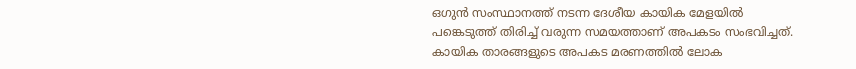ഒഗുൻ സംസ്ഥാനത്ത് നടന്ന ദേശീയ കായിക മേളയിൽ പങ്കെടുത്ത് തിരിച്ച് വരുന്ന സമയത്താണ് അപകടം സംഭവിച്ചത്. കായിക താരങ്ങളുടെ അപകട മരണത്തിൽ ലോക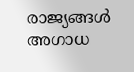രാജ്യങ്ങൾ അഗാധ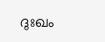ദുഃഖം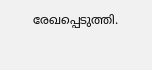രേഖപ്പെടുത്തി.